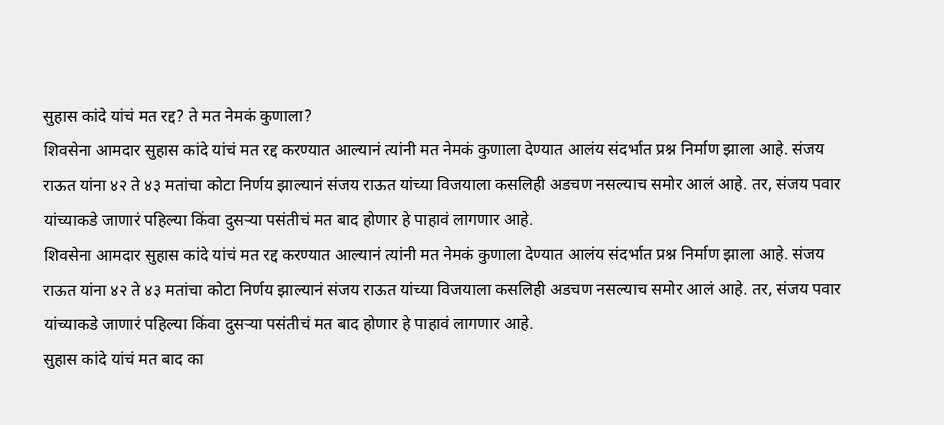सुहास कांदे यांचं मत रद्द? ते मत नेमकं कुणाला?
शिवसेना आमदार सुहास कांदे यांचं मत रद्द करण्यात आल्यानं त्यांनी मत नेमकं कुणाला देण्यात आलंय संदर्भात प्रश्न निर्माण झाला आहे. संजय राऊत यांना ४२ ते ४३ मतांचा कोटा निर्णय झाल्यानं संजय राऊत यांच्या विजयाला कसलिही अडचण नसल्याच समोर आलं आहे. तर, संजय पवार यांच्याकडे जाणारं पहिल्या किंवा दुसऱ्या पसंतीचं मत बाद होणार हे पाहावं लागणार आहे.
शिवसेना आमदार सुहास कांदे यांचं मत रद्द करण्यात आल्यानं त्यांनी मत नेमकं कुणाला देण्यात आलंय संदर्भात प्रश्न निर्माण झाला आहे. संजय राऊत यांना ४२ ते ४३ मतांचा कोटा निर्णय झाल्यानं संजय राऊत यांच्या विजयाला कसलिही अडचण नसल्याच समोर आलं आहे. तर, संजय पवार यांच्याकडे जाणारं पहिल्या किंवा दुसऱ्या पसंतीचं मत बाद होणार हे पाहावं लागणार आहे.
सुहास कांदे यांचं मत बाद का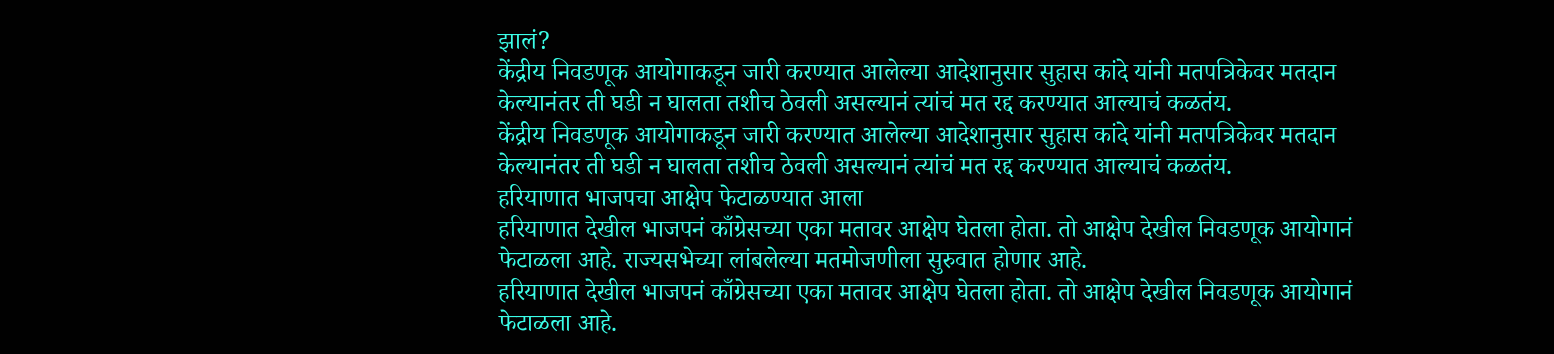झालं?
केंद्रीय निवडणूक आयोगाकडून जारी करण्यात आलेल्या आदेशानुसार सुहास कांदे यांनी मतपत्रिकेवर मतदान केल्यानंतर ती घडी न घालता तशीच ठेवली असल्यानं त्यांचं मत रद्द करण्यात आल्याचं कळतंय.
केंद्रीय निवडणूक आयोगाकडून जारी करण्यात आलेल्या आदेशानुसार सुहास कांदे यांनी मतपत्रिकेवर मतदान केल्यानंतर ती घडी न घालता तशीच ठेवली असल्यानं त्यांचं मत रद्द करण्यात आल्याचं कळतंय.
हरियाणात भाजपचा आक्षेप फेटाळण्यात आला
हरियाणात देखील भाजपनं काँग्रेसच्या एका मतावर आक्षेप घेतला होता. तो आक्षेप देखील निवडणूक आयोगानं फेटाळला आहे. राज्यसभेच्या लांबलेल्या मतमोजणीला सुरुवात होणार आहे.
हरियाणात देखील भाजपनं काँग्रेसच्या एका मतावर आक्षेप घेतला होता. तो आक्षेप देखील निवडणूक आयोगानं फेटाळला आहे.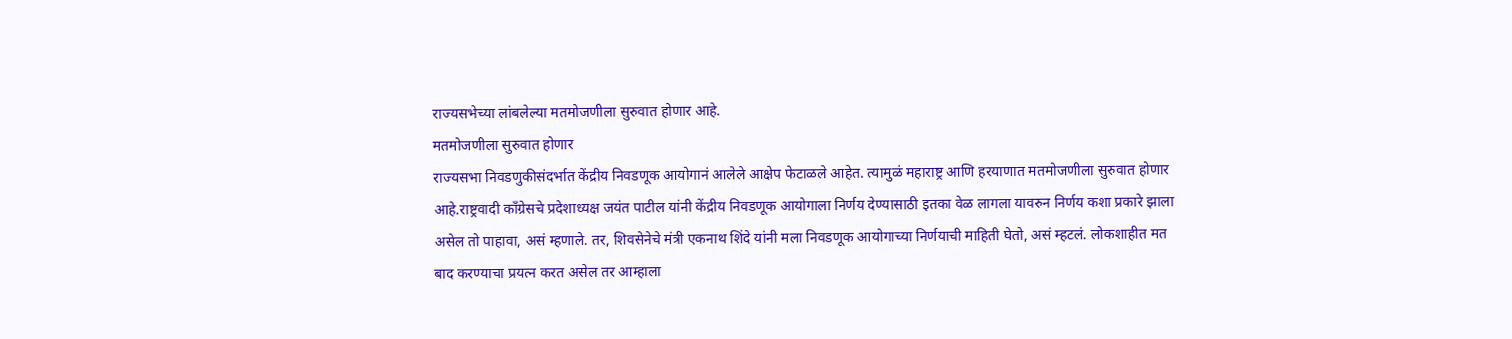राज्यसभेच्या लांबलेल्या मतमोजणीला सुरुवात होणार आहे.
मतमोजणीला सुरुवात होणार
राज्यसभा निवडणुकीसंदर्भात केंद्रीय निवडणूक आयोगानं आलेले आक्षेप फेटाळले आहेत. त्यामुळं महाराष्ट्र आणि हरयाणात मतमोजणीला सुरुवात होणार आहे.राष्ट्रवादी काँग्रेसचे प्रदेशाध्यक्ष जयंत पाटील यांनी केंद्रीय निवडणूक आयोगाला निर्णय देण्यासाठी इतका वेळ लागला यावरुन निर्णय कशा प्रकारे झाला असेल तो पाहावा, असं म्हणाले. तर, शिवसेनेचे मंत्री एकनाथ शिंदे यांनी मला निवडणूक आयोगाच्या निर्णयाची माहिती घेतो, असं म्हटलं. लोकशाहीत मत बाद करण्याचा प्रयत्न करत असेल तर आम्हाला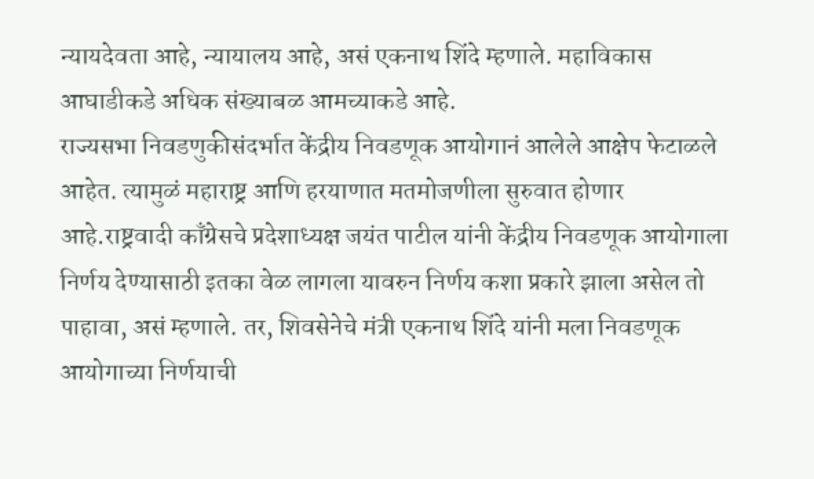न्यायदेवता आहे, न्यायालय आहे, असं एकनाथ शिंदे म्हणाले. महाविकास आघाडीकडे अधिक संख्याबळ आमच्याकडे आहे.
राज्यसभा निवडणुकीसंदर्भात केंद्रीय निवडणूक आयोगानं आलेले आक्षेप फेटाळले आहेत. त्यामुळं महाराष्ट्र आणि हरयाणात मतमोजणीला सुरुवात होणार आहे.राष्ट्रवादी काँग्रेसचे प्रदेशाध्यक्ष जयंत पाटील यांनी केंद्रीय निवडणूक आयोगाला निर्णय देण्यासाठी इतका वेळ लागला यावरुन निर्णय कशा प्रकारे झाला असेल तो पाहावा, असं म्हणाले. तर, शिवसेनेचे मंत्री एकनाथ शिंदे यांनी मला निवडणूक आयोगाच्या निर्णयाची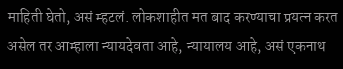माहिती घेतो, असं म्हटलं. लोकशाहीत मत बाद करण्याचा प्रयत्न करत असेल तर आम्हाला न्यायदेवता आहे, न्यायालय आहे, असं एकनाथ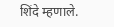शिंदे म्हणाले.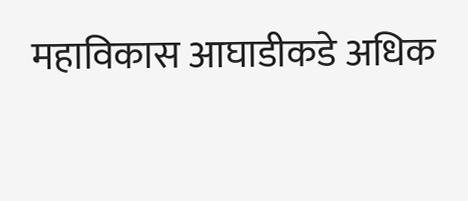महाविकास आघाडीकडे अधिक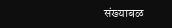संख्याबळ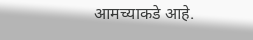आमच्याकडे आहे.